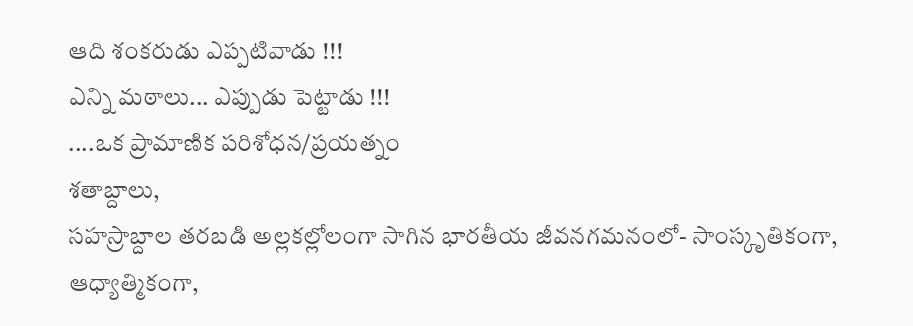ఆది శంకరుడు ఎప్పటివాడు !!!
ఎన్ని మఠాలు... ఎప్పుడు పెట్టాడు !!!
....ఒక ప్రామాణిక పరిశోధన/ప్రయత్నం
శతాబ్దాలు,
సహస్రాబ్దాల తరబడి అల్లకల్లోలంగా సాగిన భారతీయ జీవనగమనంలో- సాంస్కృతికంగా,
ఆధ్యాత్మికంగా,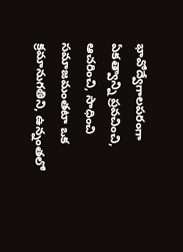భావోద్వేగాలపరంగా ఏకత్వాన్ని ప్రవచించి, ఆచరించి, సాధించి సమాజమంతటా ఒక క్రమానుగతిని, ఉన్నంతలో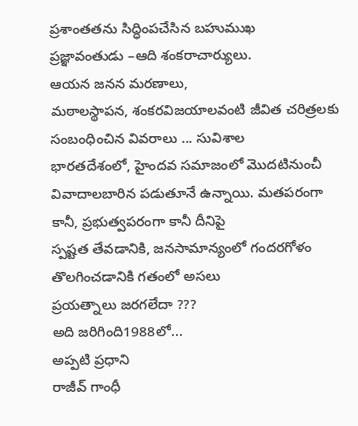ప్రశాంతతను సిద్ధింపచేసిన బహుముఖ
ప్రజ్ఞావంతుడు –ఆది శంకరాచార్యులు.
ఆయన జనన మరణాలు,
మఠాలస్థాపన, శంకరవిజయాలవంటి జీవిత చరిత్రలకు సంబంధించిన వివరాలు ... సువిశాల
భారతదేశంలో, హైందవ సమాజంలో మొదటినుంచీ వివాదాలబారిన పడుతూనే ఉన్నాయి. మతపరంగా కానీ, ప్రభుత్వపరంగా కానీ దీనిపై
స్పష్టత తేవడానికి, జనసామాన్యంలో గందరగోళం తొలగించడానికి గతంలో అసలు
ప్రయత్నాలు జరగలేదా ???
అది జరిగింది1988లో...
అప్పటి ప్రధాని
రాజీవ్ గాంధీ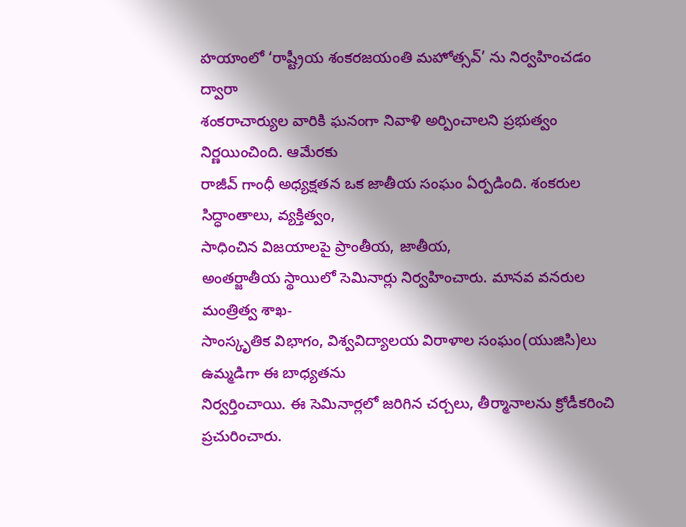హయాంలో ‘రాష్ట్రీయ శంకరజయంతి మహోత్సవ్’ ను నిర్వహించడం ద్వారా
శంకరాచార్యుల వారికి ఘనంగా నివాళి అర్పించాలని ప్రభుత్వం నిర్ణయించింది. ఆమేరకు
రాజీవ్ గాంధీ అధ్యక్షతన ఒక జాతీయ సంఘం ఏర్పడింది. శంకరుల సిద్ధాంతాలు, వ్యక్తిత్వం,
సాధించిన విజయాలపై ప్రాంతీయ, జాతీయ,
అంతర్జాతీయ స్థాయిలో సెమినార్లు నిర్వహించారు. మానవ వనరుల మంత్రిత్వ శాఖ-
సాంస్కృతిక విభాగం, విశ్వవిద్యాలయ విరాళాల సంఘం(యుజిసి)లు ఉమ్మడిగా ఈ బాధ్యతను
నిర్వర్తించాయి. ఈ సెమినార్లలో జరిగిన చర్చలు, తీర్మానాలను క్రోడీకరించి
ప్రచురించారు.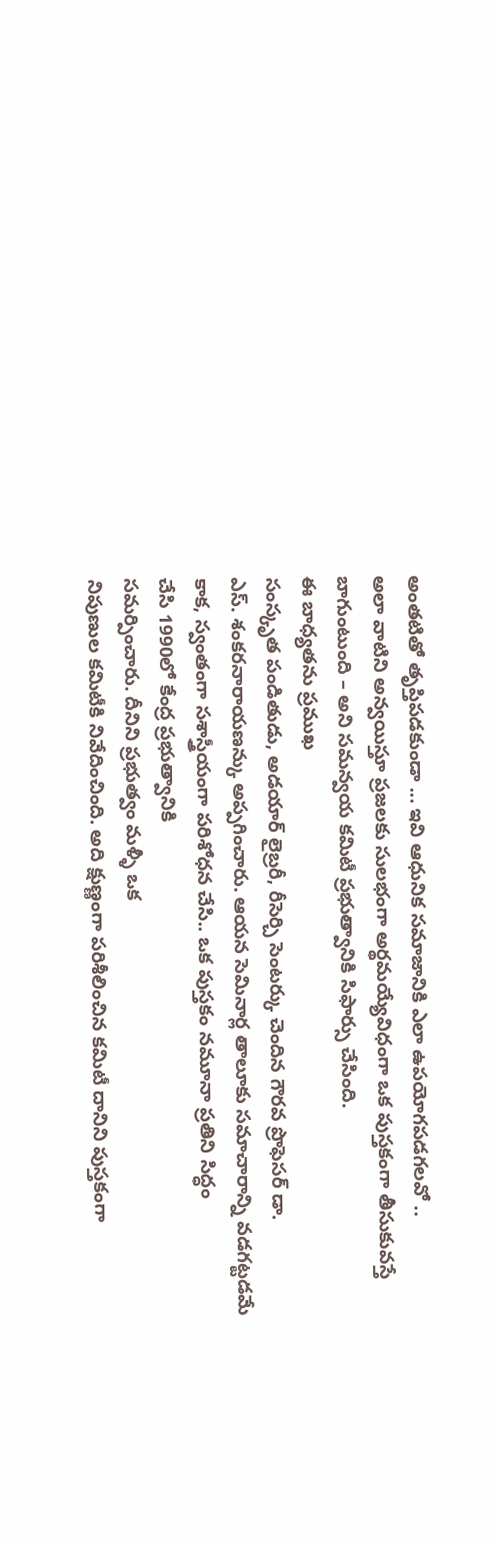అంతటితో తృప్తిపడకుండా ... ఇవి ఆధునిక సమాజానికి ఎలా ఉపయోగపడగలవో ..
అలా వాటిని అన్వయిస్తూ ప్రజలకు సులభంగా అర్థమయ్యేవిధంగా ఒక పుస్తకంగా తీసుకువస్తే
బాగుంటుంది – అని సమన్వయ కమిటీ ప్రభుత్వానికి సిఫార్సు చేసింది.
ఈ బాధ్యతను ప్రముఖ
సంస్కృత పండితుడు, అడయార్ లైబ్రరీ, రీసెర్చి సెంటర్కు చెందిన గౌరవ ప్రొఫెసర్ డా.
ఎస్. శంకరనారాయణన్కు అప్పగించారు. ఆయన సెమినార్ల తాలూకు సమాచారాన్ని వడగట్టడమే
కాక, స్వంతంగా సశాస్త్రీయంగా పరిశోధన చేసి.. ఒక పుస్తకం నమూనా ప్రతిని సిద్ధం
చేసి 1990లో కేంద్ర ప్రభుత్వానికి
సమర్పించారు. దీనిని ప్రభుత్వం మళ్ళీ ఒక
నిపుణుల కమిటీకి నివేదించింది. అది క్షుణ్ణంగా పరిశీలించిన కమిటీ దానిని పుస్తకంగా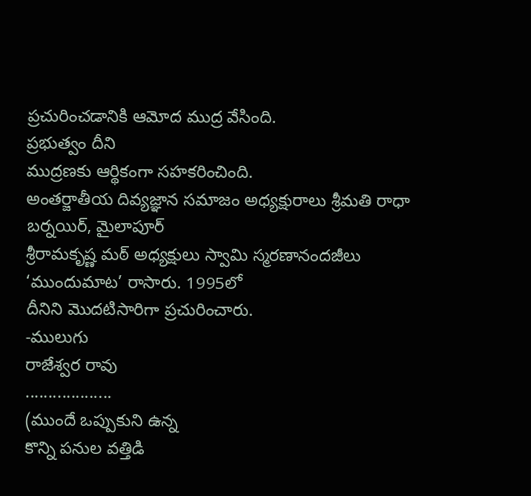ప్రచురించడానికి ఆమోద ముద్ర వేసింది.
ప్రభుత్వం దీని
ముద్రణకు ఆర్థికంగా సహకరించింది.
అంతర్జాతీయ దివ్యజ్ఞాన సమాజం అధ్యక్షురాలు శ్రీమతి రాధా బర్నయిర్, మైలాపూర్
శ్రీరామకృష్ణ మఠ్ అధ్యక్షులు స్వామి స్మరణానందజీలు ‘ముందుమాట’ రాసారు. 1995లో
దీనిని మొదటిసారిగా ప్రచురించారు.
-ములుగు
రాజేశ్వర రావు
...................
(ముందే ఒప్పుకుని ఉన్న
కొన్ని పనుల వత్తిడి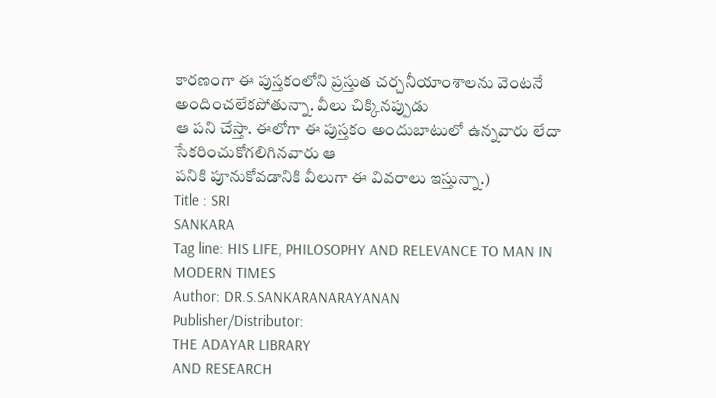కారణంగా ఈ పుస్తకంలోని ప్రస్తుత చర్చనీయాంశాలను వెంటనే అందించలేకపోతున్నా. వీలు చిక్కినప్పుడు
ఆ పని చేస్తా. ఈలోగా ఈ పుస్తకం అందుబాటులో ఉన్నవారు లేదా సేకరించుకోగలిగినవారు ఆ
పనికి పూనుకోవడానికి వీలుగా ఈ వివరాలు ఇస్తున్నా.)
Title : SRI
SANKARA
Tag line: HIS LIFE, PHILOSOPHY AND RELEVANCE TO MAN IN
MODERN TIMES
Author: DR.S.SANKARANARAYANAN
Publisher/Distributor:
THE ADAYAR LIBRARY
AND RESEARCH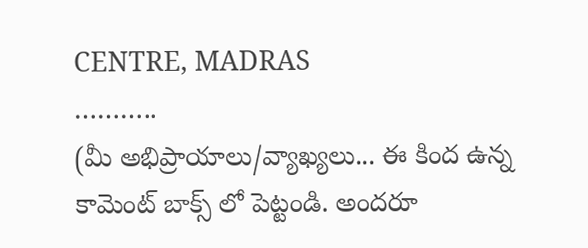CENTRE, MADRAS
………..
(మీ అభిప్రాయాలు/వ్యాఖ్యలు... ఈ కింద ఉన్న కామెంట్ బాక్స్ లో పెట్టండి. అందరూ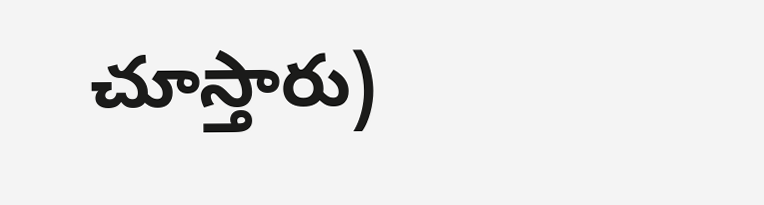చూస్తారు)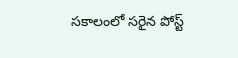సకాలంలో సరైన పోస్ట్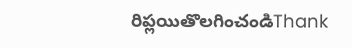రిప్లయితొలగించండిThank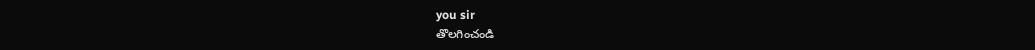you sir
తొలగించండి